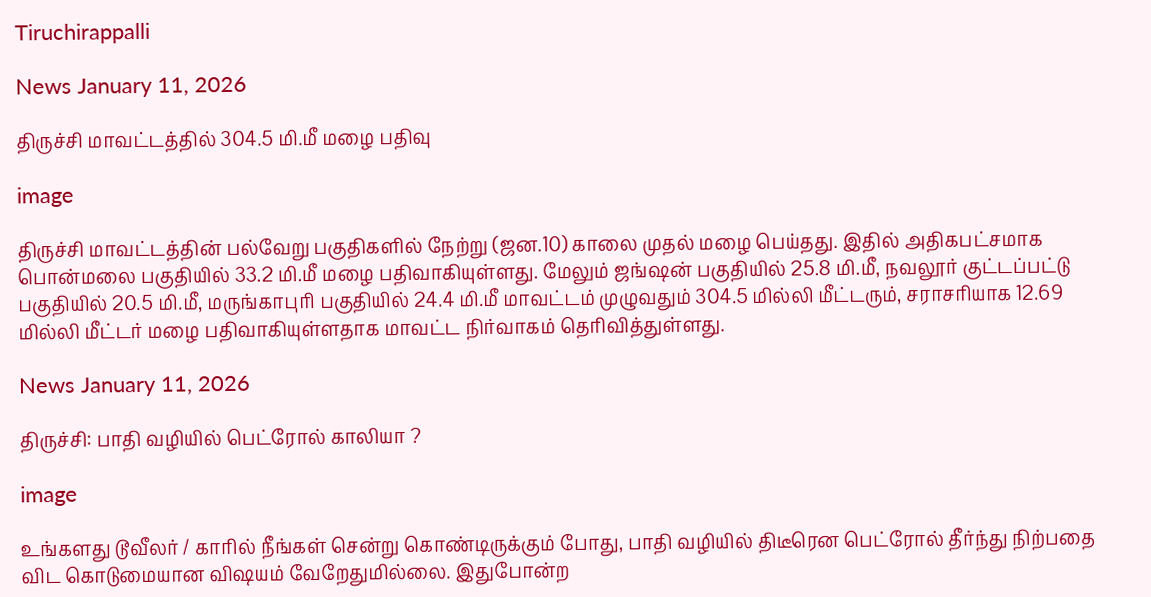Tiruchirappalli

News January 11, 2026

திருச்சி மாவட்டத்தில் 304.5 மி.மீ மழை பதிவு

image

திருச்சி மாவட்டத்தின் பல்வேறு பகுதிகளில் நேற்று (ஜன.10) காலை முதல் மழை பெய்தது. இதில் அதிகபட்சமாக பொன்மலை பகுதியில் 33.2 மி.மீ மழை பதிவாகியுள்ளது. மேலும் ஜங்ஷன் பகுதியில் 25.8 மி.மீ, நவலூர் குட்டப்பட்டு பகுதியில் 20.5 மி.மீ, மருங்காபுரி பகுதியில் 24.4 மி.மீ மாவட்டம் முழுவதும் 304.5 மில்லி மீட்டரும், சராசரியாக 12.69 மில்லி மீட்டர் மழை பதிவாகியுள்ளதாக மாவட்ட நிர்வாகம் தெரிவித்துள்ளது.

News January 11, 2026

திருச்சி: பாதி வழியில் பெட்ரோல் காலியா ?

image

உங்களது டூவீலர் / காரில் நீங்கள் சென்று கொண்டிருக்கும் போது, பாதி வழியில் திடீரென பெட்ரோல் தீர்ந்து நிற்பதை விட கொடுமையான விஷயம் வேறேதுமில்லை. இதுபோன்ற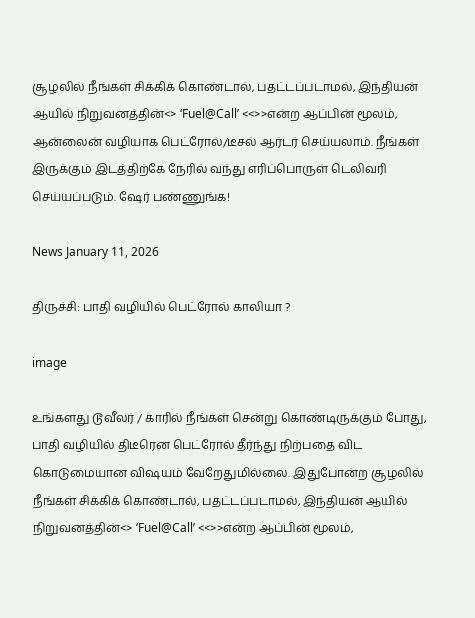சூழலில் நீங்கள் சிக்கிக் கொண்டால், பதட்டப்படாமல், இந்தியன் ஆயில் நிறுவனத்தின்<> ‘Fuel@Call’ <<>>என்ற ஆப்பின் மூலம், ஆன்லைன் வழியாக பெட்ரோல்/டீசல் ஆர்டர் செய்யலாம். நீங்கள் இருக்கும் இடத்திற்கே நேரில் வந்து எரிப்பொருள் டெலிவரி செய்யப்படும். ஷேர் பண்ணுங்க!

News January 11, 2026

திருச்சி: பாதி வழியில் பெட்ரோல் காலியா ?

image

உங்களது டூவீலர் / காரில் நீங்கள் சென்று கொண்டிருக்கும் போது, பாதி வழியில் திடீரென பெட்ரோல் தீர்ந்து நிற்பதை விட கொடுமையான விஷயம் வேறேதுமில்லை. இதுபோன்ற சூழலில் நீங்கள் சிக்கிக் கொண்டால், பதட்டப்படாமல், இந்தியன் ஆயில் நிறுவனத்தின்<> ‘Fuel@Call’ <<>>என்ற ஆப்பின் மூலம்,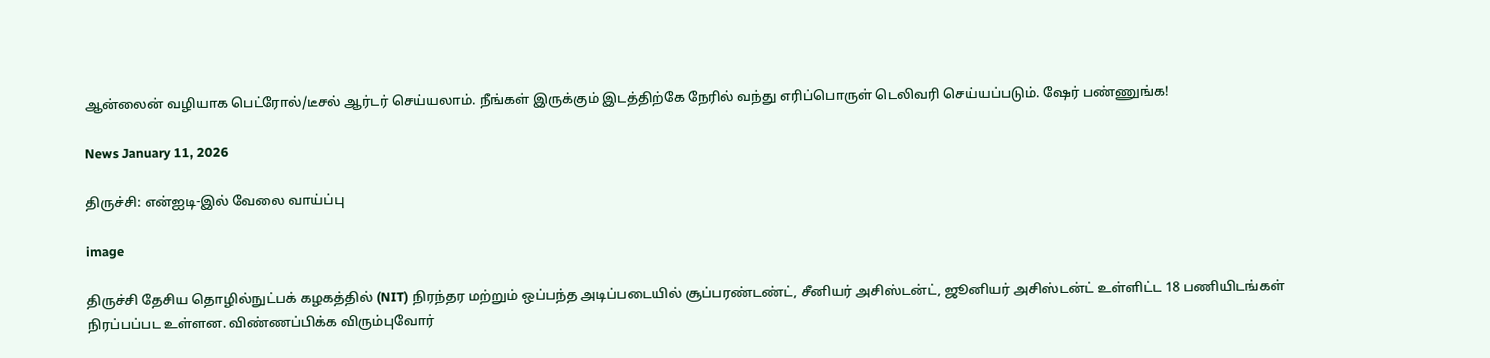ஆன்லைன் வழியாக பெட்ரோல்/டீசல் ஆர்டர் செய்யலாம். நீங்கள் இருக்கும் இடத்திற்கே நேரில் வந்து எரிப்பொருள் டெலிவரி செய்யப்படும். ஷேர் பண்ணுங்க!

News January 11, 2026

திருச்சி: என்ஐடி-இல் வேலை வாய்ப்பு

image

திருச்சி தேசிய தொழில்நுட்பக் கழகத்தில் (NIT) நிரந்தர மற்றும் ஒப்பந்த அடிப்படையில் சூப்பரண்டண்ட், சீனியர் அசிஸ்டன்ட், ஜூனியர் அசிஸ்டன்ட் உள்ளிட்ட 18 பணியிடங்கள் நிரப்பப்பட உள்ளன. விண்ணப்பிக்க விரும்புவோர்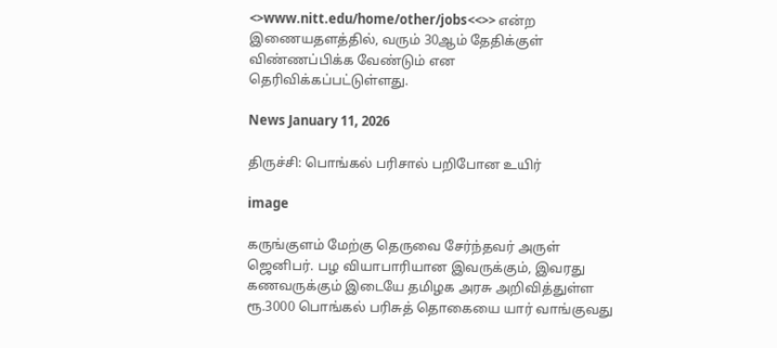<>www.nitt.edu/home/other/jobs<<>> என்ற இணையதளத்தில், வரும் 30ஆம் தேதிக்குள் விண்ணப்பிக்க வேண்டும் என தெரிவிக்கப்பட்டுள்ளது.

News January 11, 2026

திருச்சி: பொங்கல் பரிசால் பறிபோன உயிர்

image

கருங்குளம் மேற்கு தெருவை சேர்ந்தவர் அருள் ஜெனிபர். பழ வியாபாரியான இவருக்கும், இவரது கணவருக்கும் இடையே தமிழக அரசு அறிவித்துள்ள ரூ.3000 பொங்கல் பரிசுத் தொகையை யார் வாங்குவது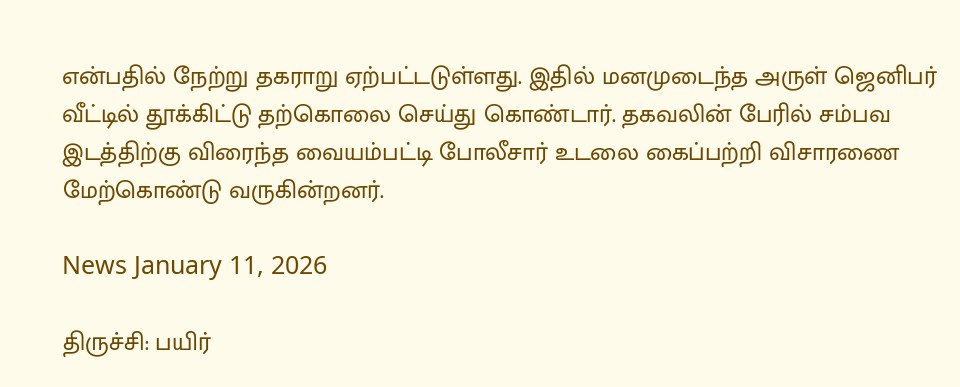என்பதில் நேற்று தகராறு ஏற்பட்டடுள்ளது. இதில் மனமுடைந்த அருள் ஜெனிபர் வீட்டில் தூக்கிட்டு தற்கொலை செய்து கொண்டார். தகவலின் பேரில் சம்பவ இடத்திற்கு விரைந்த வையம்பட்டி போலீசார் உடலை கைப்பற்றி விசாரணை மேற்கொண்டு வருகின்றனர்.

News January 11, 2026

திருச்சி: பயிர்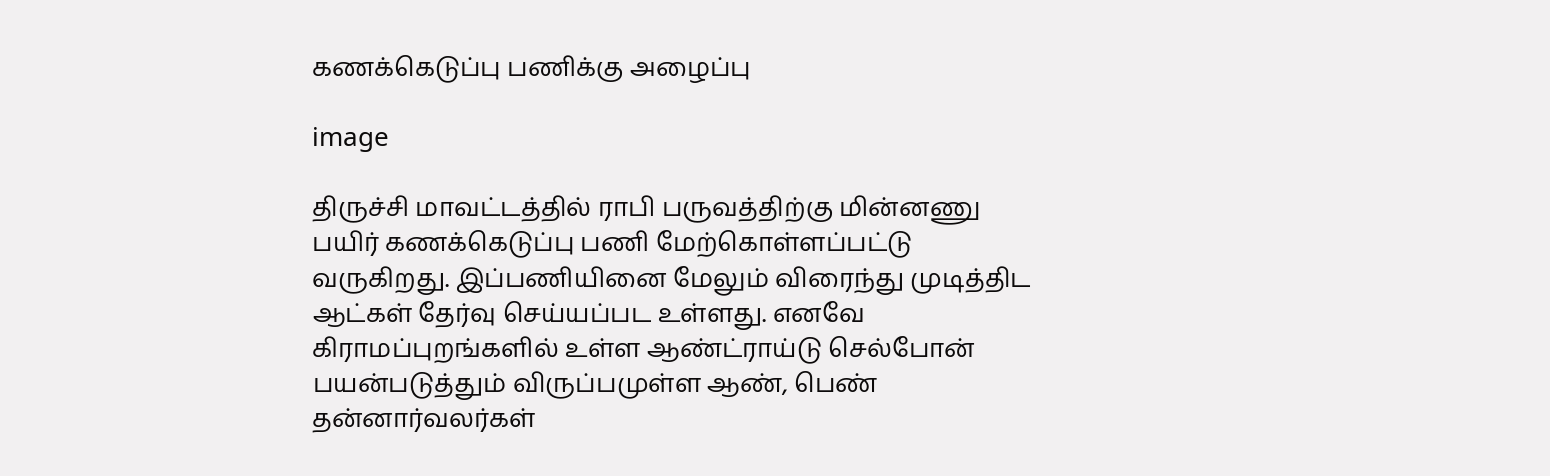கணக்கெடுப்பு பணிக்கு அழைப்பு

image

திருச்சி மாவட்டத்தில் ராபி பருவத்திற்கு மின்னணு பயிர் கணக்கெடுப்பு பணி மேற்கொள்ளப்பட்டு வருகிறது. இப்பணியினை மேலும் விரைந்து முடித்திட ஆட்கள் தேர்வு செய்யப்பட உள்ளது. எனவே கிராமப்புறங்களில் உள்ள ஆண்ட்ராய்டு செல்போன் பயன்படுத்தும் விருப்பமுள்ள ஆண், பெண் தன்னார்வலர்கள்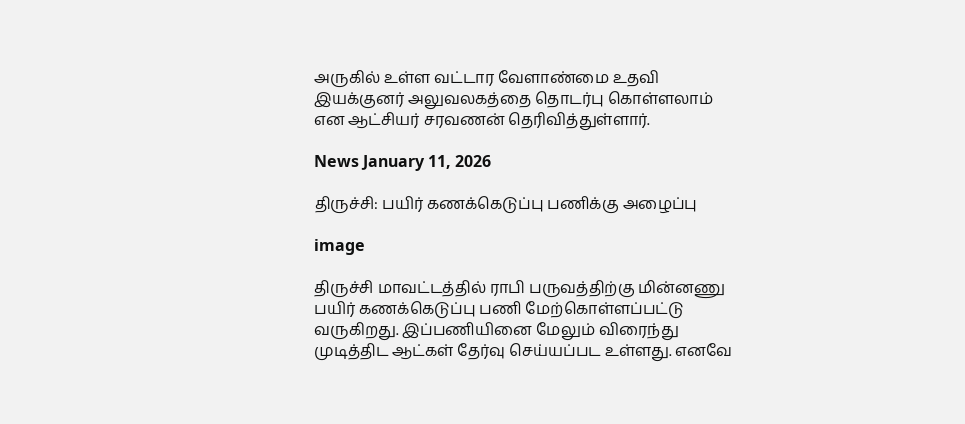அருகில் உள்ள வட்டார வேளாண்மை உதவி இயக்குனர் அலுவலகத்தை தொடர்பு கொள்ளலாம் என ஆட்சியர் சரவணன் தெரிவித்துள்ளார்.

News January 11, 2026

திருச்சி: பயிர் கணக்கெடுப்பு பணிக்கு அழைப்பு

image

திருச்சி மாவட்டத்தில் ராபி பருவத்திற்கு மின்னணு பயிர் கணக்கெடுப்பு பணி மேற்கொள்ளப்பட்டு வருகிறது. இப்பணியினை மேலும் விரைந்து முடித்திட ஆட்கள் தேர்வு செய்யப்பட உள்ளது. எனவே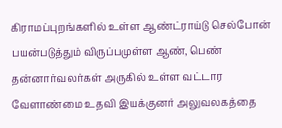கிராமப்புறங்களில் உள்ள ஆண்ட்ராய்டு செல்போன் பயன்படுத்தும் விருப்பமுள்ள ஆண், பெண் தன்னார்வலர்கள் அருகில் உள்ள வட்டார வேளாண்மை உதவி இயக்குனர் அலுவலகத்தை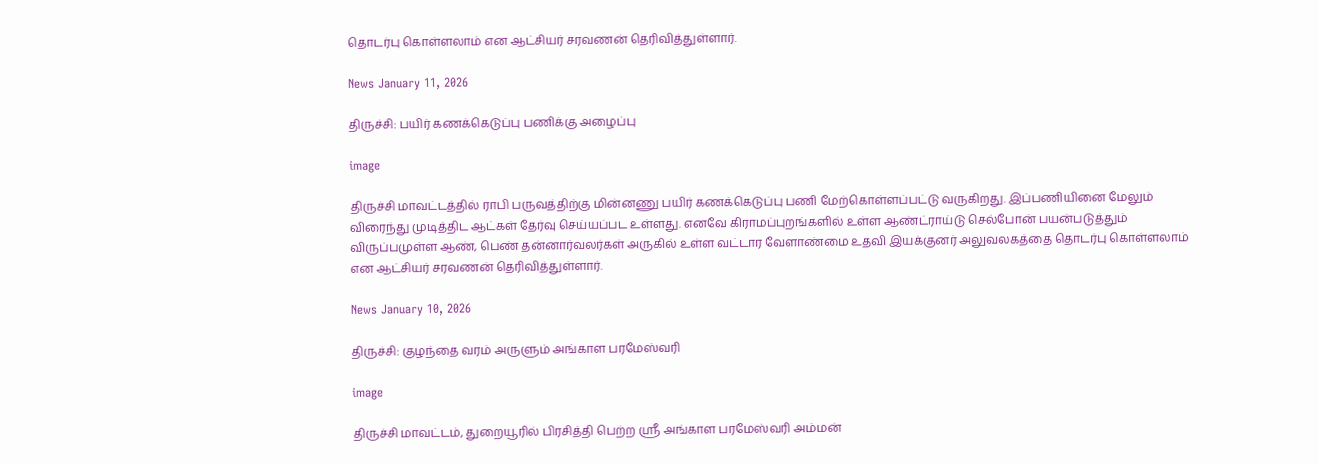தொடர்பு கொள்ளலாம் என ஆட்சியர் சரவணன் தெரிவித்துள்ளார்.

News January 11, 2026

திருச்சி: பயிர் கணக்கெடுப்பு பணிக்கு அழைப்பு

image

திருச்சி மாவட்டத்தில் ராபி பருவத்திற்கு மின்னணு பயிர் கணக்கெடுப்பு பணி மேற்கொள்ளப்பட்டு வருகிறது. இப்பணியினை மேலும் விரைந்து முடித்திட ஆட்கள் தேர்வு செய்யப்பட உள்ளது. எனவே கிராமப்புறங்களில் உள்ள ஆண்ட்ராய்டு செல்போன் பயன்படுத்தும் விருப்பமுள்ள ஆண், பெண் தன்னார்வலர்கள் அருகில் உள்ள வட்டார வேளாண்மை உதவி இயக்குனர் அலுவலகத்தை தொடர்பு கொள்ளலாம் என ஆட்சியர் சரவணன் தெரிவித்துள்ளார்.

News January 10, 2026

திருச்சி: குழந்தை வரம் அருளும் அங்காள பரமேஸ்வரி

image

திருச்சி மாவட்டம், துறையூரில் பிரசித்தி பெற்ற ஸ்ரீ அங்காள பரமேஸ்வரி அம்மன்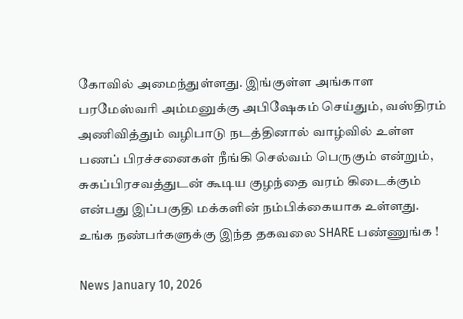கோவில் அமைந்துள்ளது. இங்குள்ள அங்காள பரமேஸ்வரி அம்மனுக்கு அபிஷேகம் செய்தும், வஸ்திரம் அணிவித்தும் வழிபாடு நடத்தினால் வாழ்வில் உள்ள பணப் பிரச்சனைகள் நீங்கி செல்வம் பெருகும் என்றும், சுகப்பிரசவத்துடன் கூடிய குழந்தை வரம் கிடைக்கும் என்பது இப்பகுதி மக்களின் நம்பிக்கையாக உள்ளது. உங்க நண்பர்களுக்கு இந்த தகவலை SHARE பண்ணுங்க !

News January 10, 2026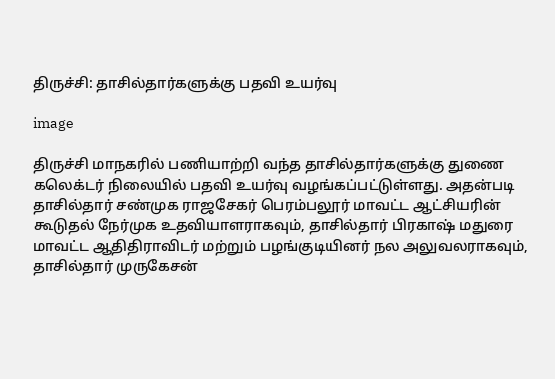திருச்சி: தாசில்தார்களுக்கு பதவி உயர்வு

image

திருச்சி மாநகரில் பணியாற்றி வந்த தாசில்தார்களுக்கு துணை கலெக்டர் நிலையில் பதவி உயர்வு வழங்கப்பட்டுள்ளது. அதன்படி தாசில்தார் சண்முக ராஜசேகர் பெரம்பலூர் மாவட்ட ஆட்சியரின் கூடுதல் நேர்முக உதவியாளராகவும், தாசில்தார் பிரகாஷ் மதுரை மாவட்ட ஆதிதிராவிடர் மற்றும் பழங்குடியினர் நல அலுவலராகவும், தாசில்தார் முருகேசன்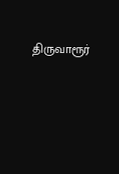திருவாரூர்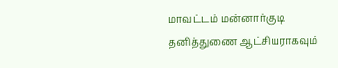மாவட்டம் மன்னார்குடி தனித்துணை ஆட்சியராகவும்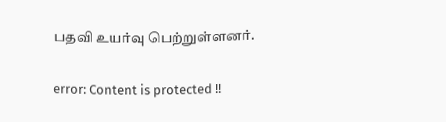பதவி உயர்வு பெற்றுள்ளனர்.

error: Content is protected !!